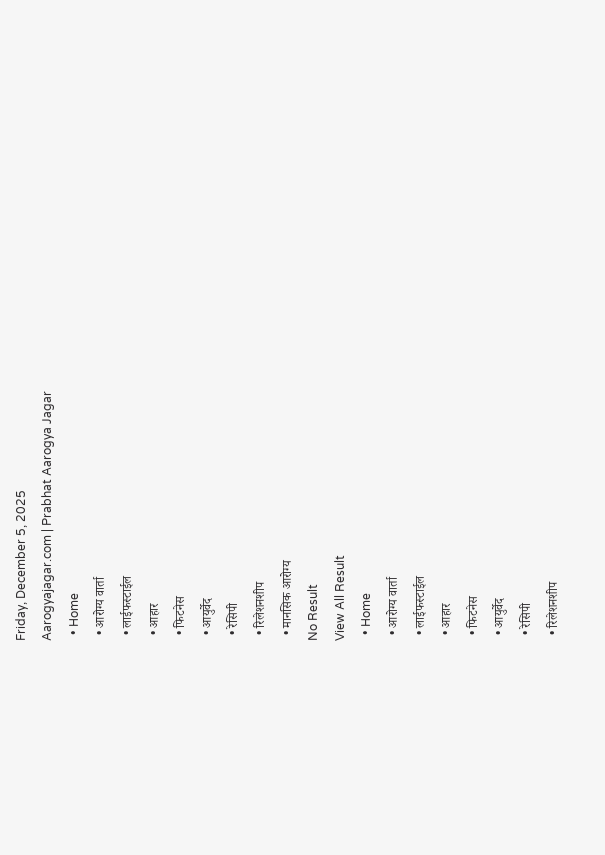Friday, December 5, 2025
Aarogyajagar.com | Prabhat Aarogya Jagar
  • Home
  • आरोग्य वार्ता
  • लाईफस्टाईल
  • आहार
  • फिटनेस
  • आयुर्वेद
  • रेसिपी
  • रिलेशनशीप
  • मानसिक आरोग्य
No Result
View All Result
  • Home
  • आरोग्य वार्ता
  • लाईफस्टाईल
  • आहार
  • फिटनेस
  • आयुर्वेद
  • रेसिपी
  • रिलेशनशीप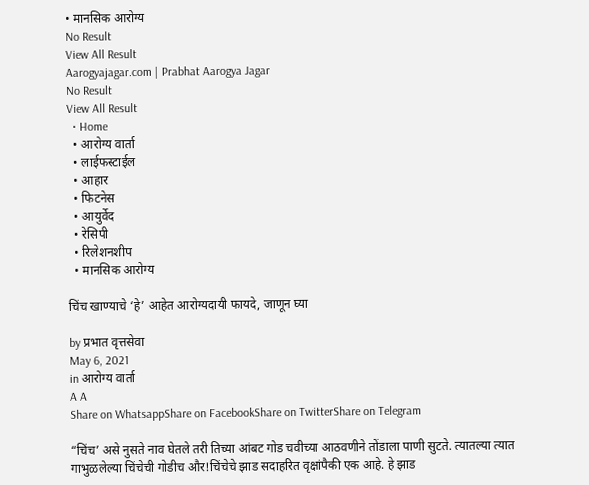• मानसिक आरोग्य
No Result
View All Result
Aarogyajagar.com | Prabhat Aarogya Jagar
No Result
View All Result
  • Home
  • आरोग्य वार्ता
  • लाईफस्टाईल
  • आहार
  • फिटनेस
  • आयुर्वेद
  • रेसिपी
  • रिलेशनशीप
  • मानसिक आरोग्य

चिंच खाण्याचे ‘हे’ आहेत आरोग्यदायी फायदे, जाणून घ्या

by प्रभात वृत्तसेवा
May 6, 2021
in आरोग्य वार्ता
A A
Share on WhatsappShare on FacebookShare on TwitterShare on Telegram

“चिंच’ असे नुसते नाव घेतले तरी तिच्या आंबट गोड चवीच्या आठवणीने तोंडाला पाणी सुटते. त्यातल्या त्यात गाभुळलेल्या चिंचेची गोडीच और!चिंचेचे झाड सदाहरित वृक्षांपैकी एक आहे. हे झाड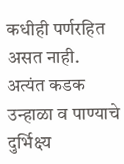कधीही पर्णरहित असत नाही. अत्यंत कडक उन्हाळा व पाण्याचे दुर्भिक्ष्य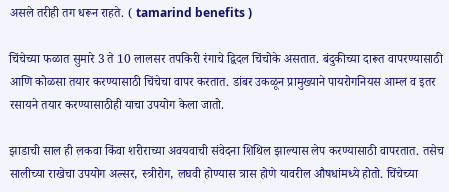असले तरीही तग धरून राहते. ( tamarind benefits )

चिंचेच्या फळात सुमारे 3 ते 10 लालसर तपकिरी रंगाचे द्विदल चिंचोके असतात. बंदुकीच्या दारूत वापरण्यासाठी आणि कोळसा तयार करण्यासाठी चिंचेचा वापर करतात. डांबर उकळून प्रामुख्याने पायरोगनियस आम्ल व इतर रसायने तयार करण्यासाठीही याचा उपयोग केला जातो.

झाडाची साल ही लकवा किंवा शरीराच्या अवयवाची संवेदना शिथिल झाल्यास लेप करण्यासाठी वापरतात. तसेच सालीच्या राखेचा उपयोग अल्सर, स्त्रीरोग, लघवी होण्यास त्रास होणे यावरील औषधांमध्ये होतो. चिंचेच्या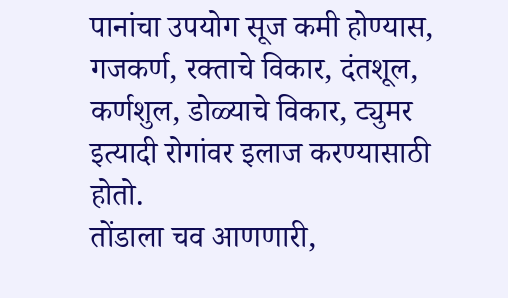पानांचा उपयोग सूज कमी होण्यास, गजकर्ण, रक्ताचे विकार, दंतशूल, कर्णशुल, डोळ्याचे विकार, ट्युमर इत्यादी रोगांवर इलाज करण्यासाठी होतो.
तोंडाला चव आणणारी,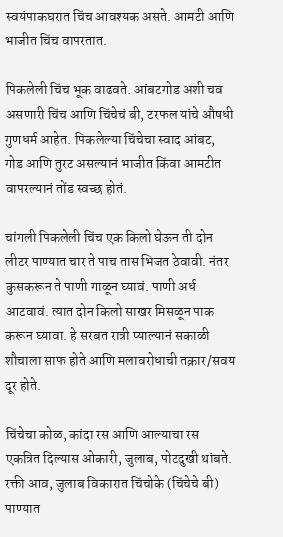स्वयंपाकघरात चिंच आवश्‍यक असते. आमटी आणि भाजीत चिंच वापरतात.

पिकलेली चिंच भूक वाढवते. आंबटगोड अशी चव असणारी चिंच आणि चिंचेचं बी, टरफल यांचे औषधी गुणधर्म आहेत. पिकलेल्या चिंचेचा स्वाद आंबट, गोड आणि तुरट असल्यानं भाजीत किंवा आमटीत वापरल्यानं तोंड स्वच्छ होतं.

चांगली पिकलेली चिंच एक किलो घेऊन ती दोन लीटर पाण्यात चार ते पाच तास भिजत ठेवावी. नंतर कुसकरून ते पाणी गाळून घ्यावं. पाणी अर्ध आटवावं. त्यात दोन किलो साखर मिसळून पाक करून घ्यावा. हे सरबत रात्री प्याल्यानं सकाळी शौचाला साफ होते आणि मलावरोधाची तक्रार/सवय दूर होते.

चिंचेचा कोळ, कांदा रस आणि आल्याचा रस एकत्रित दिल्यास ओकारी, जुलाब, पोटदुखी थांबते.
रक्ती आव, जुलाब विकारात चिंचोके (चिंचेचे बी) पाण्यात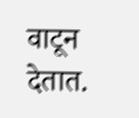वाटून देतात.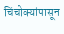चिंचोक्‍यांपासून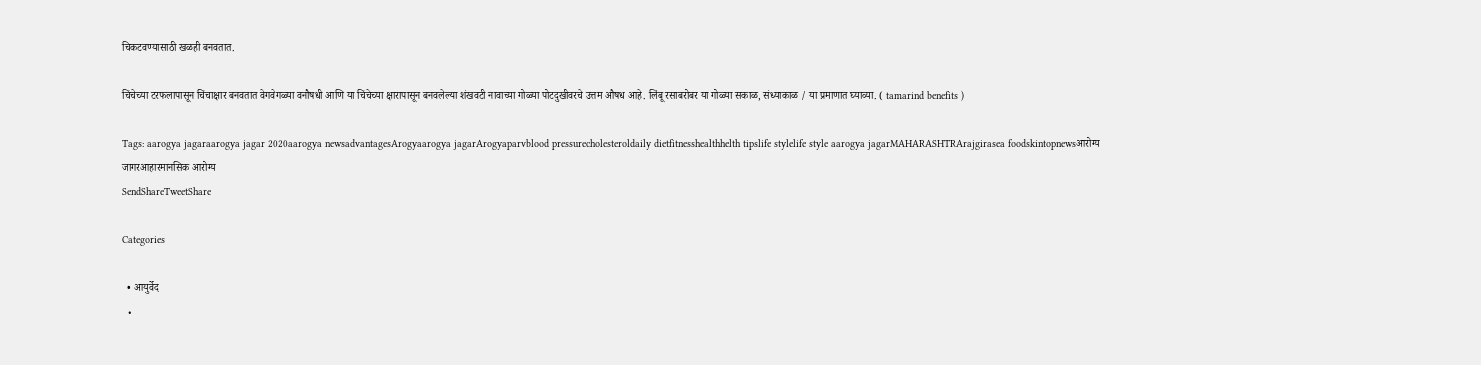चिकटवण्यासाठी खळही बनवतात.

चिंचेच्या टरफलापासून चिंचाक्षार बनवतात वेगवेगळ्या वनौषधी आणि या चिंचेच्या क्षारापासून बनवलेल्या शंखवटी नावाच्या गोळ्या पोटदुखीवरचे उत्तम औषध आहे. लिंबू रसाबरोबर या गोळ्या सकाळ, संध्याकाळ / या प्रमाणात घ्याव्या. ( tamarind benefits )

Tags: aarogya jagaraarogya jagar 2020aarogya newsadvantagesArogyaarogya jagarArogyaparvblood pressurecholesteroldaily dietfitnesshealthhelth tipslife stylelife style aarogya jagarMAHARASHTRArajgirasea foodskintopnewsआरोग्य जागरआहारमानसिक आरोग्य
SendShareTweetShare

Categories

  • आयुर्वेद
  •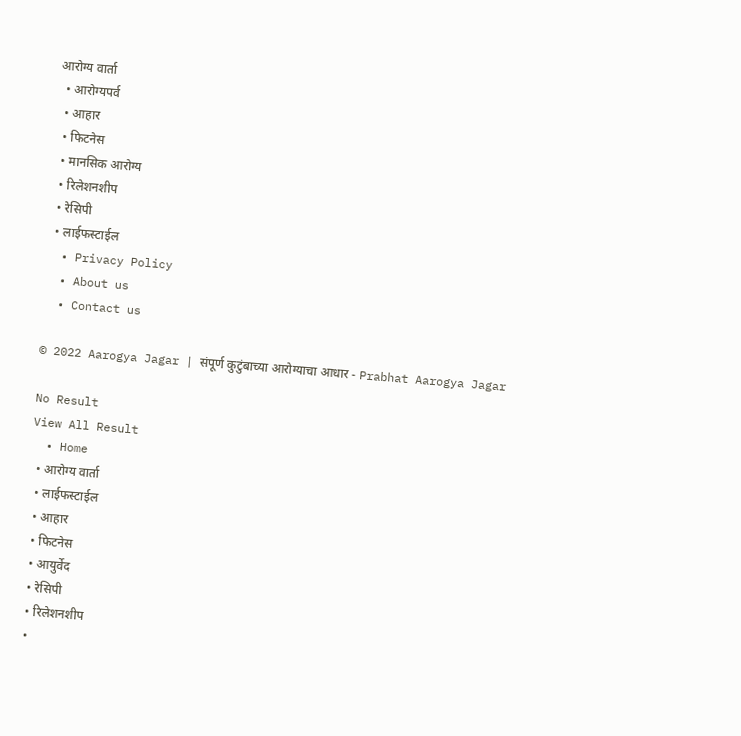आरोग्य वार्ता
  • आरोग्यपर्व
  • आहार
  • फिटनेस
  • मानसिक आरोग्य
  • रिलेशनशीप
  • रेसिपी
  • लाईफस्टाईल
  • Privacy Policy
  • About us
  • Contact us

© 2022 Aarogya Jagar | संपूर्ण कुटुंबाच्या आरोग्याचा आधार - Prabhat Aarogya Jagar

No Result
View All Result
  • Home
  • आरोग्य वार्ता
  • लाईफस्टाईल
  • आहार
  • फिटनेस
  • आयुर्वेद
  • रेसिपी
  • रिलेशनशीप
  •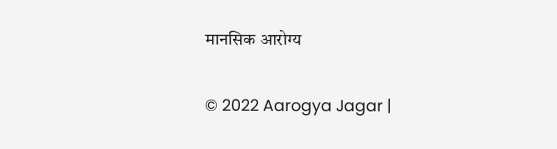मानसिक आरोग्य

© 2022 Aarogya Jagar |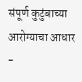संपूर्ण कुटुंबाच्या आरोग्याचा आधार -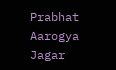Prabhat Aarogya Jagar